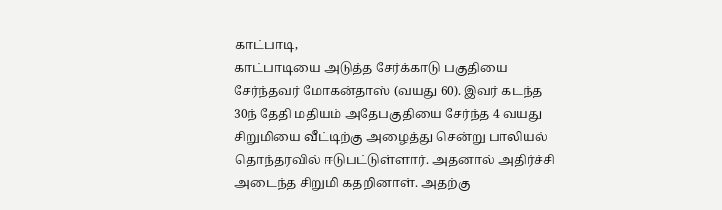காட்பாடி,
காட்பாடியை அடுத்த சேர்க்காடு பகுதியை சேர்ந்தவர் மோகன்தாஸ் (வயது 60). இவர் கடந்த 30ந் தேதி மதியம் அதேபகுதியை சேர்ந்த 4 வயது சிறுமியை வீட்டிற்கு அழைத்து சென்று பாலியல் தொந்தரவில் ஈடுபட்டுள்ளார். அதனால் அதிர்ச்சி அடைந்த சிறுமி கதறினாள். அதற்கு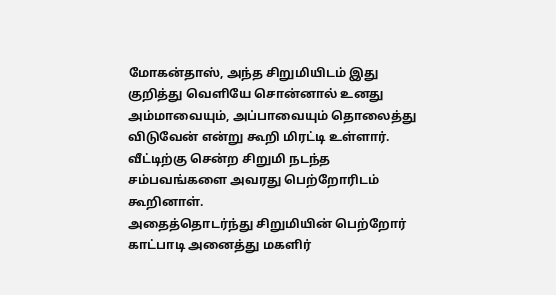மோகன்தாஸ், அந்த சிறுமியிடம் இது குறித்து வெளியே சொன்னால் உனது அம்மாவையும், அப்பாவையும் தொலைத்து விடுவேன் என்று கூறி மிரட்டி உள்ளார். வீட்டிற்கு சென்ற சிறுமி நடந்த சம்பவங்களை அவரது பெற்றோரிடம் கூறினாள்.
அதைத்தொடர்ந்து சிறுமியின் பெற்றோர் காட்பாடி அனைத்து மகளிர்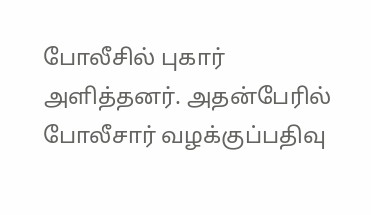போலீசில் புகார் அளித்தனர். அதன்பேரில் போலீசார் வழக்குப்பதிவு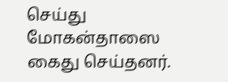செய்து மோகன்தாஸை கைது செய்தனர்.